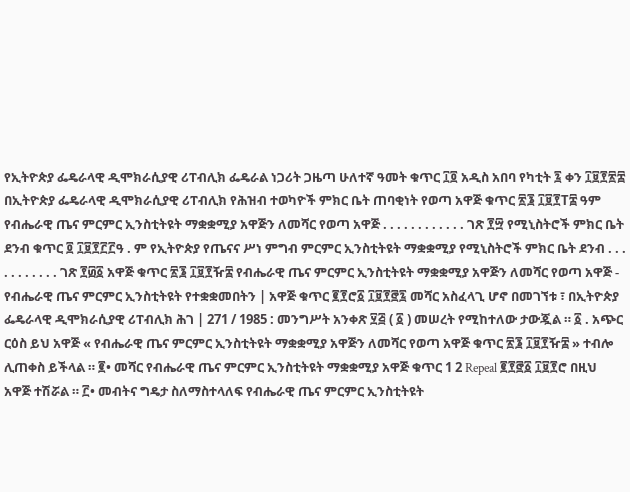የኢትዮጵያ ፌዴራላዊ ዲሞክራሲያዊ ሪፐብሊክ ፌዴራል ነጋሪት ጋዜጣ ሁለተኛ ዓመት ቁጥር ፲፬ አዲስ አበባ የካቲት ፯ ቀን ፲፱፻፳፰ በኢትዮጵያ ፌዴራላዊ ዲሞክራሲያዊ ሪፐብሊክ የሕዝብ ተወካዮች ምክር ቤት ጠባቂነት የወጣ አዋጅ ቁጥር ፳፮ ፲፱፻T፰ ዓም የብሔራዊ ጤና ምርምር ኢንስቲትዩት ማቋቋሚያ አዋጅን ለመሻር የወጣ አዋጅ . . . . . . . . . . . . ገጽ ፻፵ የሚኒስትሮች ምክር ቤት ደንብ ቁጥር ፬ ፲፱፻፫፫ዓ . ም የኢትዮጵያ የጤናና ሥነ ምግብ ምርምር ኢንስቲትዩት ማቋቋሚያ የሚኒስትሮች ምክር ቤት ደንብ . . . . . . . . . . . ገጽ ፻፴፩ አዋጅ ቁጥር ፳፮ ፲፱፻ዥ፰ የብሔራዊ ጤና ምርምር ኢንስቲትዩት ማቋቋሚያ አዋጅን ለመሻር የወጣ አዋጅ - የብሔራዊ ጤና ምርምር ኢንስቲትዩት የተቋቋመበትን | አዋጅ ቁጥር ፪፻ሮ፩ ፲፱፻፸፯ መሻር አስፈላጊ ሆኖ በመገኘቱ ፣ በኢትዮጵያ ፌዴራላዊ ዲሞክራሲያዊ ሪፐብሊክ ሕገ | 271 / 1985 : መንግሥት አንቀጽ ፶፭ ( ፩ ) መሠረት የሚከተለው ታውጇል ። ፩ . አጭር ርዕስ ይህ አዋጅ « የብሔራዊ ጤና ምርምር ኢንስቲትዩት ማቋቋሚያ አዋጅን ለመሻር የወጣ አዋጅ ቁጥር ፳፮ ፲፱፻ዥ፰ » ተብሎ ሊጠቀስ ይችላል ። ፪• መሻር የብሔራዊ ጤና ምርምር ኢንስቲትዩት ማቋቋሚያ አዋጅ ቁጥር 1 2 Repeal ፪፻፸፩ ፲፱፻ሮ በዚህ አዋጅ ተሽሯል ። ፫• መብትና ግዴታ ስለማስተላለፍ የብሔራዊ ጤና ምርምር ኢንስቲትዩት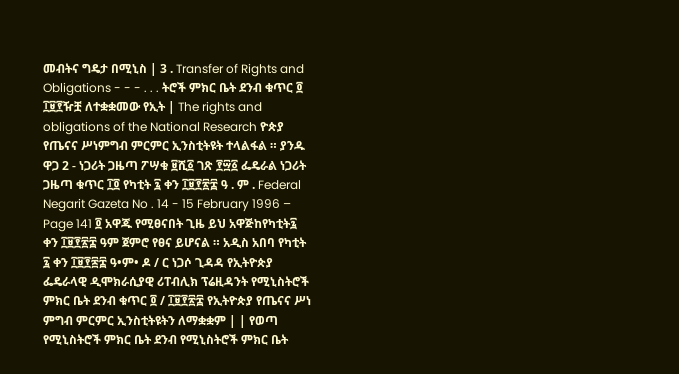መብትና ግዴታ በሚኒስ | 3 . Transfer of Rights and Obligations - - - . . . ትሮች ምክር ቤት ደንብ ቁጥር ፬ ፲፱፻ዥቿ ለተቋቋመው የኢት | The rights and obligations of the National Research ዮጵያ የጤናና ሥነምግብ ምርምር ኢንስቲትዩት ተላልፋል ። ያንዱ ዋጋ 2 - ነጋሪት ጋዜጣ ፖሣቁ ፱ሺ፩ ገጽ ፻፵፩ ፌዴራል ነጋሪት ጋዜጣ ቁጥር ፲፬ የካቲት ፯ ቀን ፲፱፻፳፰ ዓ . ም . Federal Negarit Gazeta No . 14 - 15 February 1996 – Page 141 ፬ አዋጁ የሚፀናበት ጊዜ ይህ አዋጅከየካቲት፯ ቀን ፲፱፻፳፰ ዓም ጀምሮ የፀና ይሆናል ። አዲስ አበባ የካቲት ፯ ቀን ፲፱፻፷፰ ዓ•ም• ዶ / ር ነጋሶ ጊዳዳ የኢትዮጵያ ፌዴራላዊ ዲሞክራሲያዊ ሪፐብሊክ ፕሬዚዳንት የሚኒስትሮች ምክር ቤት ደንብ ቁጥር ፬ / ፲፱፻፳፰ የኢትዮጵያ የጤናና ሥነ ምግብ ምርምር ኢንስቲትዩትን ለማቋቋም | | የወጣ የሚኒስትሮች ምክር ቤት ደንብ የሚኒስትሮች ምክር ቤት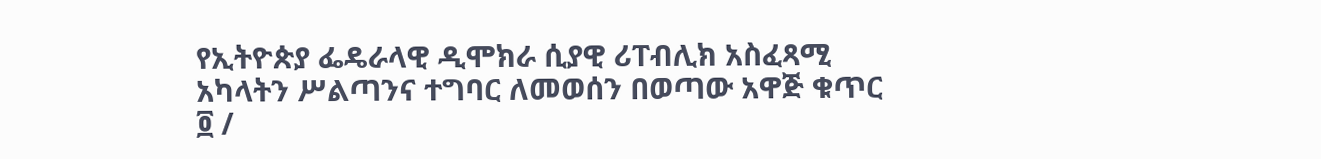የኢትዮጵያ ፌዴራላዊ ዲሞክራ ሲያዊ ሪፐብሊክ አስፈጻሚ አካላትን ሥልጣንና ተግባር ለመወሰን በወጣው አዋጅ ቁጥር ፬ /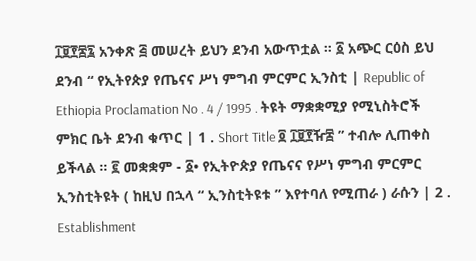፲፱፻፷፯ አንቀጽ ፭ መሠረት ይህን ደንብ አውጥቷል ። ፩ አጭር ርዕስ ይህ ደንብ “ የኢትየጵያ የጤናና ሥነ ምግብ ምርምር ኢንስቲ | Republic of Ethiopia Proclamation No . 4 / 1995 . ትዩት ማቋቋሚያ የሚኒስትሮች ምክር ቤት ደንብ ቁጥር | 1 . Short Title ፬ ፲፱፻ዥ፰ ” ተብሎ ሊጠቀስ ይችላል ። ፪ መቋቋም - ፩• የኢትዮጵያ የጤናና የሥነ ምግብ ምርምር ኢንስቲትዩት ( ከዚህ በኋላ “ ኢንስቲትዩቱ ” እየተባለ የሚጠራ ) ራሱን | 2 . Establishment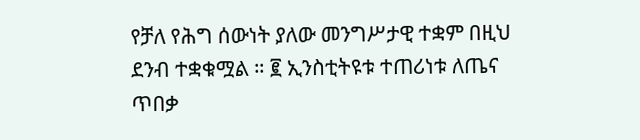የቻለ የሕግ ሰውነት ያለው መንግሥታዊ ተቋም በዚህ ደንብ ተቋቁሟል ። ፪ ኢንስቲትዩቱ ተጠሪነቱ ለጤና ጥበቃ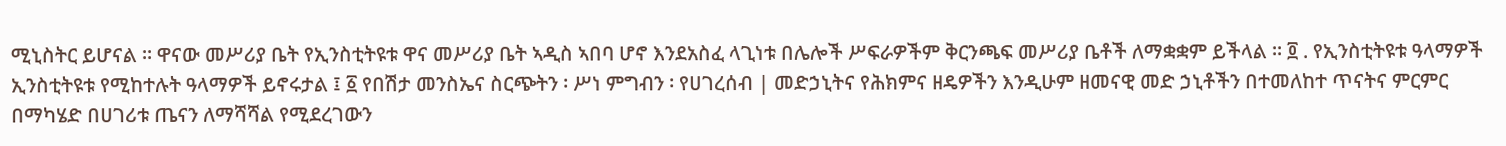ሚኒስትር ይሆናል ። ዋናው መሥሪያ ቤት የኢንስቲትዩቱ ዋና መሥሪያ ቤት ኣዲስ ኣበባ ሆኖ እንደአስፈ ላጊነቱ በሌሎች ሥፍራዎችም ቅርንጫፍ መሥሪያ ቤቶች ለማቋቋም ይችላል ። ፬ . የኢንስቲትዩቱ ዓላማዎች ኢንስቲትዩቱ የሚከተሉት ዓላማዎች ይኖሩታል ፤ ፩ የበሽታ መንስኤና ስርጭትን ፡ ሥነ ምግብን ፡ የሀገረሰብ | መድኃኒትና የሕክምና ዘዴዎችን እንዲሁም ዘመናዊ መድ ኃኒቶችን በተመለከተ ጥናትና ምርምር በማካሄድ በሀገሪቱ ጤናን ለማሻሻል የሚደረገውን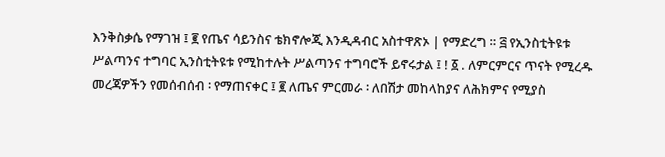እንቅስቃሴ የማገዝ ፤ ፪ የጤና ሳይንስና ቴክኖሎጂ እንዲዳብር አስተዋጽኦ | የማድረግ ። ፭ የኢንስቲትዩቱ ሥልጣንና ተግባር ኢንስቲትዩቱ የሚከተሉት ሥልጣንና ተግባሮች ይኖሩታል ፤ ! ፩ . ለምርምርና ጥናት የሚረዱ መረጃዎችን የመሰብሰብ ፡ የማጠናቀር ፤ ፪ ለጤና ምርመራ ፡ ለበሽታ መከላከያና ለሕክምና የሚያስ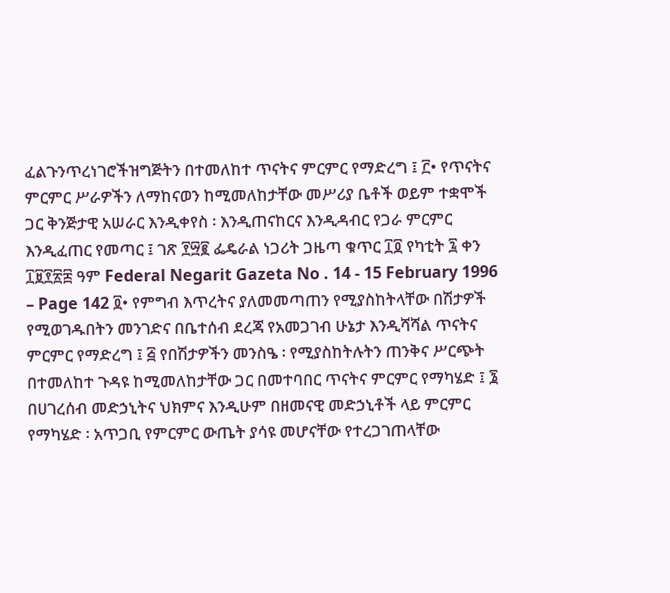ፈልጉንጥረነገሮችዝግጅትን በተመለከተ ጥናትና ምርምር የማድረግ ፤ ፫• የጥናትና ምርምር ሥራዎችን ለማከናወን ከሚመለከታቸው መሥሪያ ቤቶች ወይም ተቋሞች ጋር ቅንጅታዊ አሠራር እንዲቀየስ ፡ እንዲጠናከርና እንዲዳብር የጋራ ምርምር እንዲፈጠር የመጣር ፤ ገጽ ፻፵፪ ፌዴራል ነጋሪት ጋዜጣ ቁጥር ፲፬ የካቲት ፯ ቀን ፲፱፻፳፰ ዓም Federal Negarit Gazeta No . 14 - 15 February 1996 – Page 142 ፬• የምግብ እጥረትና ያለመመጣጠን የሚያስከትላቸው በሽታዎች የሚወገዱበትን መንገድና በቤተሰብ ደረጃ የአመጋገብ ሁኔታ እንዲሻሻል ጥናትና ምርምር የማድረግ ፤ ፭ የበሽታዎችን መንስዔ ፡ የሚያስከትሉትን ጠንቅና ሥርጭት በተመለከተ ጉዳዩ ከሚመለከታቸው ጋር በመተባበር ጥናትና ምርምር የማካሄድ ፤ ፮ በሀገረሰብ መድኃኒትና ህክምና እንዲሁም በዘመናዊ መድኃኒቶች ላይ ምርምር የማካሄድ ፡ አጥጋቢ የምርምር ውጤት ያሳዩ መሆናቸው የተረጋገጠላቸው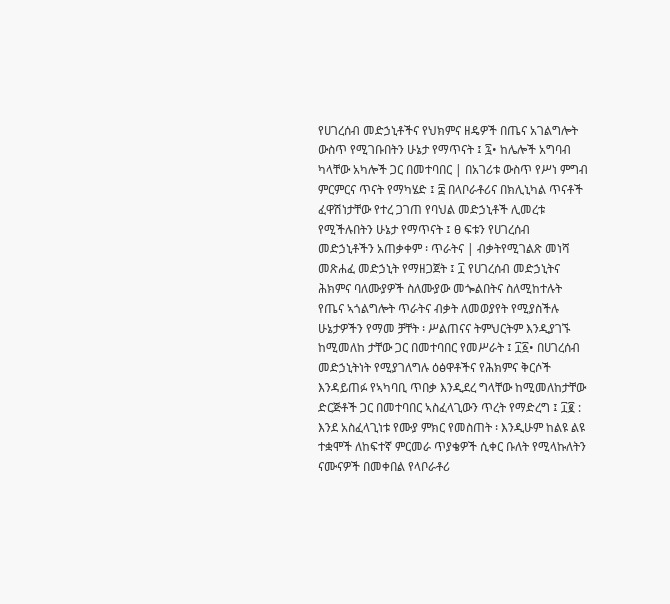የሀገረሰብ መድኃኒቶችና የህክምና ዘዴዎች በጤና አገልግሎት ውስጥ የሚገቡበትን ሁኔታ የማጥናት ፤ ፯• ከሌሎች አግባብ ካላቸው አካሎች ጋር በመተባበር | በአገሪቱ ውስጥ የሥነ ምግብ ምርምርና ጥናት የማካሄድ ፤ ፰ በላቦራቶሪና በክሊኒካል ጥናቶች ፈዋሽነታቸው የተረ ጋገጠ የባህል መድኃኒቶች ሊመረቱ የሚችሉበትን ሁኔታ የማጥናት ፤ ፀ ፍቱን የሀገረሰብ መድኃኒቶችን አጠቃቀም ፡ ጥራትና | ብቃትየሚገልጽ መነሻ መጽሐፈ መድኃኒት የማዘጋጀት ፤ ፲ የሀገረሰብ መድኃኒትና ሕክምና ባለሙያዎች ስለሙያው መጐልበትና ስለሚከተሉት የጤና ኣጎልግሎት ጥራትና ብቃት ለመወያየት የሚያስችሉ ሁኔታዎችን የማመ ቻቸት ፡ ሥልጠናና ትምህርትም እንዲያገኙ ከሚመለከ ታቸው ጋር በመተባበር የመሥራት ፤ ፲፩• በሀገረሰብ መድኃኒትነት የሚያገለግሉ ዕፅዋቶችና የሕክምና ቅርሶች እንዳይጠፉ የኣካባቢ ጥበቃ እንዲደረ ግላቸው ከሚመለከታቸው ድርጅቶች ጋር በመተባበር ኣስፈላጊውን ጥረት የማድረግ ፤ ፲፪ : እንደ አስፈላጊነቱ የሙያ ምክር የመስጠት ፡ እንዲሁም ከልዩ ልዩ ተቋሞች ለከፍተኛ ምርመራ ጥያቄዎች ሲቀር ቡለት የሚላኩለትን ናሙናዎች በመቀበል የላቦራቶሪ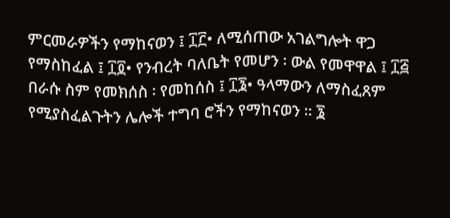ምርመራዎችን የማከናወን ፤ ፲፫• ለሚሰጠው አገልግሎት ዋጋ የማስከፈል ፤ ፲፬• የንብረት ባለቤት የመሆን ፡ ውል የመዋዋል ፤ ፲፭ በራሱ ስም የመክሰስ ፡ የመከሰስ ፤ ፲፮• ዓላማውን ለማስፈጸም የሚያስፈልጉትን ሌሎች ተግባ ሮችን የማከናወን ። ፮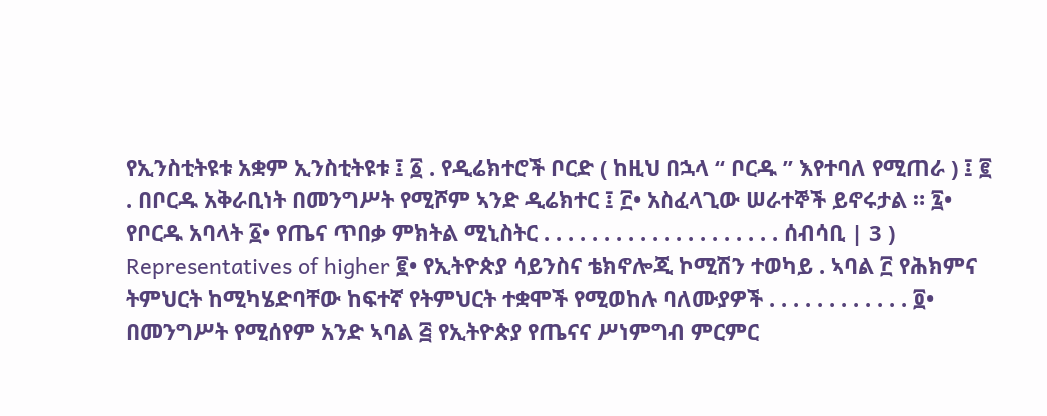የኢንስቲትዩቱ አቋም ኢንስቲትዩቱ ፤ ፩ . የዲሬክተሮች ቦርድ ( ከዚህ በኋላ “ ቦርዱ ” እየተባለ የሚጠራ ) ፤ ፪ . በቦርዱ አቅራቢነት በመንግሥት የሚሾም ኣንድ ዲሬክተር ፤ ፫• አስፈላጊው ሠራተኞች ይኖሩታል ። ፯• የቦርዱ አባላት ፩• የጤና ጥበቃ ምክትል ሚኒስትር . . . . . . . . . . . . . . . . . . . . ሰብሳቢ | 3 ) Representatives of higher ፪• የኢትዮጵያ ሳይንስና ቴክኖሎጂ ኮሚሽን ተወካይ . ኣባል ፫ የሕክምና ትምህርት ከሚካሄድባቸው ከፍተኛ የትምህርት ተቋሞች የሚወከሉ ባለሙያዎች . . . . . . . . . . . . ፬• በመንግሥት የሚሰየም አንድ ኣባል ፭ የኢትዮጵያ የጤናና ሥነምግብ ምርምር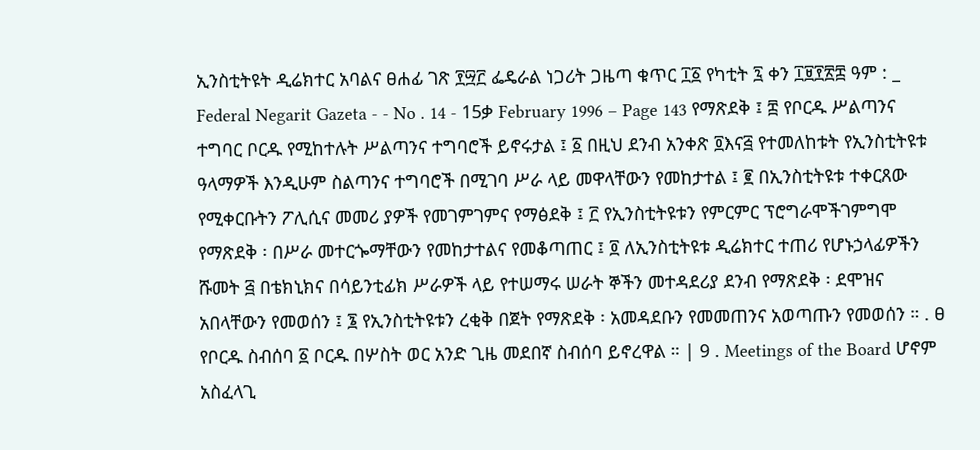ኢንስቲትዩት ዲሬክተር አባልና ፀሐፊ ገጽ ፻፵፫ ፌዴራል ነጋሪት ጋዜጣ ቁጥር ፲፩ የካቲት ፯ ቀን ፲፱፻፳፰ ዓም : _ Federal Negarit Gazeta - - No . 14 - 15ቃ February 1996 – Page 143 የማጽደቅ ፤ ፰ የቦርዱ ሥልጣንና ተግባር ቦርዱ የሚከተሉት ሥልጣንና ተግባሮች ይኖሩታል ፤ ፩ በዚህ ደንብ አንቀጽ ፬እና፭ የተመለከቱት የኢንስቲትዩቱ ዓላማዎች እንዲሁም ስልጣንና ተግባሮች በሚገባ ሥራ ላይ መዋላቸውን የመከታተል ፤ ፪ በኢንስቲትዩቱ ተቀርጸው የሚቀርቡትን ፖሊሲና መመሪ ያዎች የመገምገምና የማፅደቅ ፤ ፫ የኢንስቲትዩቱን የምርምር ፕሮግራሞችገምግሞ የማጽደቅ ፡ በሥራ መተርጐማቸውን የመከታተልና የመቆጣጠር ፤ ፬ ለኢንስቲትዩቱ ዲሬክተር ተጠሪ የሆኑኃላፊዎችን ሹመት ፭ በቴክኒክና በሳይንቲፊክ ሥራዎች ላይ የተሠማሩ ሠራት ኞችን መተዳደሪያ ደንብ የማጽደቅ ፡ ደሞዝና አበላቸውን የመወሰን ፤ ፮ የኢንስቲትዩቱን ረቂቅ በጀት የማጽደቅ ፡ አመዳደቡን የመመጠንና አወጣጡን የመወሰን ። . ፀ የቦርዱ ስብሰባ ፩ ቦርዱ በሦስት ወር አንድ ጊዜ መደበኛ ስብሰባ ይኖረዋል ። | 9 . Meetings of the Board ሆኖም አስፈላጊ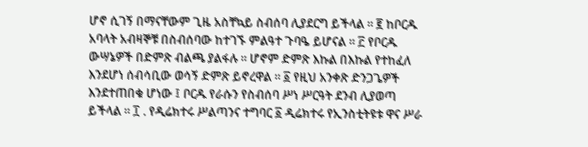ሆኖ ሲገኝ በማናቸውም ጊዜ አስቸኳይ ስብሰባ ሊያደርግ ይችላል ። ፪ ከቦርዱ አባላት አብዛኞቹ በስብሰባው ከተገኙ ምልዓተ ጉባዔ ይሆናል ። ፫ የቦርዱ ውሣኔዎች በድምጽ ብልጫ ያልፋሉ ። ሆኖም ድምጽ እኩል በእኩል የተከፈለ እንደሆነ ሰብሳቢው ወሳኝ ድምጽ ይኖረዋል ። ፩ የዚህ አንቀጽ ድንጋጌዎች እንደተጠበቁ ሆነው ፤ ቦርዱ የራሱን የስብሰባ ሥነ ሥርዓት ደንብ ሊያወጣ ይችላል ። ፲ . የዲሬክተሩ ሥልጣንና ተግባር ፩ ዲሬክተሩ የኢንስቲትዩቱ ዋና ሥራ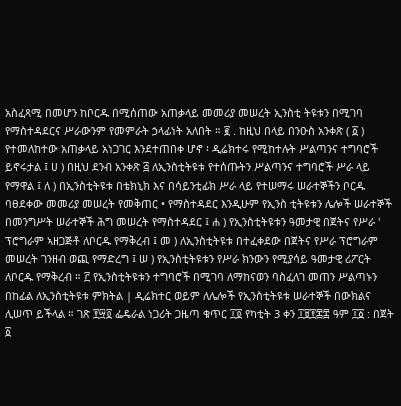አስፈጻሚ በመሆን ከቦርዱ በሚሰጠው አጠቃላይ መመሪያ መሠረት ኢንስቲ ትዩቱን በሚገባ የማስተዳደርና ሥራውንም የመምራት ኃላፊነት አለበት ። ፪ . ከዚህ በላይ በንዑስ አንቀጽ ( ፩ ) የተመለከተው አጠቃላይ አነጋገር እንደተጠበቀ ሆኖ ፡ ዲሬክተሩ የሚከተሉት ሥልጣንና ተግባሮች ይኖሩታል ፤ ሀ ) በዚህ ደንብ አንቀጽ ፭ ለኢንስቲትዩቱ የተሰጡትን ሥልጣንና ተግባሮች ሥራ ላይ የማዋል ፤ ለ ) በኢንስቲትዩቱ በቴክኒክ እና በሳይንቲፊክ ሥራ ላይ የተሠማሩ ሠራተኞችን ቦርዱ ባፀደቀው መመሪያ መሠረት የመቅጠር • የማስተዳደር እንዲሁም የኢንስ ቲትዩቱን ሌሎች ሠራተኞች በመንግሥት ሠራተኞች ሕግ መሠረት የማስተዳደር ፤ ሐ ) የኢንስቲትዩቱን ዓመታዊ በጀትና የሥራ ' ፕሮግራም ኣዘጋጅቶ ለቦርዱ የማቅረብ ፤ መ ) ለኢንስቲትዩቱ በተፈቀደው በጀትና የሥራ ፕሮግራም መሠረት ገንዘብ ወጪ የማድረግ ፤ ሠ ) የኢንስቲትዩቱን የሥራ ክንውን የሚያሳይ ዓመታዊ ሪፖርት ለቦርዱ የማቅረብ ። ፫ የኢንስቲትዩቱን ተግባሮች በሚገባ ለማከናወን ባስፈለገ መጠን ሥልጣኑን በከፊል ለኢንስቲትዩቱ ምክትል | ዲሬክተር ወይም ለሌሎች የኢንስቲትዩቱ ሠራተኞች በውክልና ሊሠጥ ይችላል ። ገጽ ፻፵፬ ፌዴራል ነጋሪት ጋዜጣ ቁጥር ፲፬ የካቲት 3 ቀን ፲፱፻፷፰ ዓም ፲፩ : በጀት ፩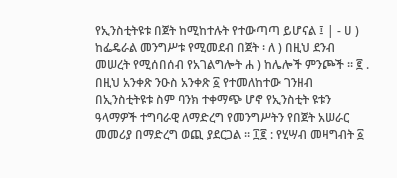የኢንስቲትዩቱ በጀት ከሚከተሉት የተውጣጣ ይሆናል ፤ | - ሀ ) ከፌዴራል መንግሥቱ የሚመደብ በጀት ፡ ለ ) በዚህ ደንብ መሠረት የሚሰበሰብ የአገልግሎት ሐ ) ከሌሎች ምንጮች ። ፪ . በዚህ አንቀጽ ንዑስ አንቀጽ ፩ የተመለከተው ገንዘብ በኢንስቲትዩቱ ስም ባንክ ተቀማጭ ሆኖ የኢንስቲት ዩቱን ዓላማዎች ተግባራዊ ለማድረግ የመንግሥትን የበጀት አሠራር መመሪያ በማድረግ ወጪ ያደርጋል ። ፲፪ : የሂሣብ መዛግብት ፩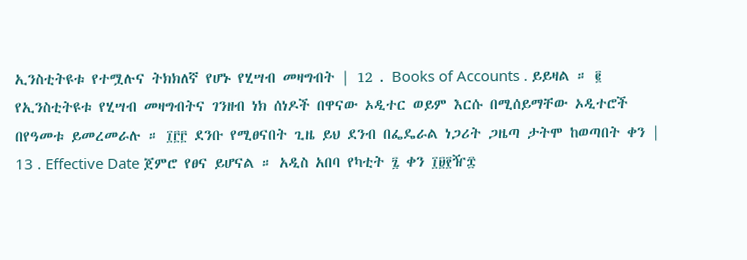ኢንስቲትዩቱ የተሟሉና ትክክለኛ የሆኑ የሂሣብ መዛግብት | 12 . Books of Accounts . ይይዛል ። ፪ የኢንስቲትዩቱ የሂሣብ መዛግብትና ገንዘብ ነክ ሰነዶች በዋናው ኦዲተር ወይም እርሱ በሚሰይማቸው ኦዲተሮች በየዓመቱ ይመረመራሉ ። ፲፫፫ ደንቡ የሚፀናበት ጊዜ ይህ ደንብ በፌዴራል ነጋሪት ጋዜጣ ታትሞ ከወጣበት ቀን | 13 . Effective Date ጀምሮ የፀና ይሆናል ። አዲስ አበባ የካቲት ፯ ቀን ፲፱፻ዥ፰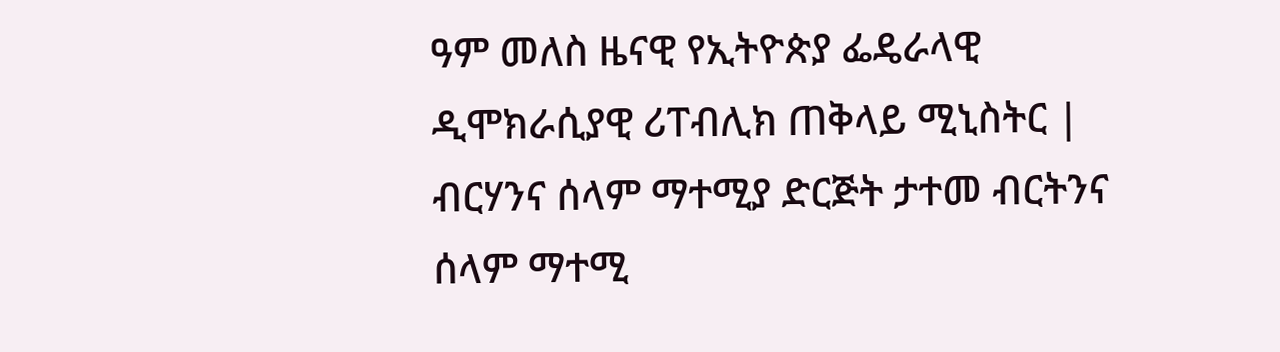ዓም መለስ ዜናዊ የኢትዮጵያ ፌዴራላዊ ዲሞክራሲያዊ ሪፐብሊክ ጠቅላይ ሚኒስትር | ብርሃንና ሰላም ማተሚያ ድርጅት ታተመ ብርትንና ሰላም ማተሚ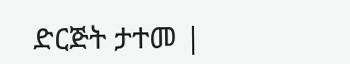ድርጅት ታተመ |